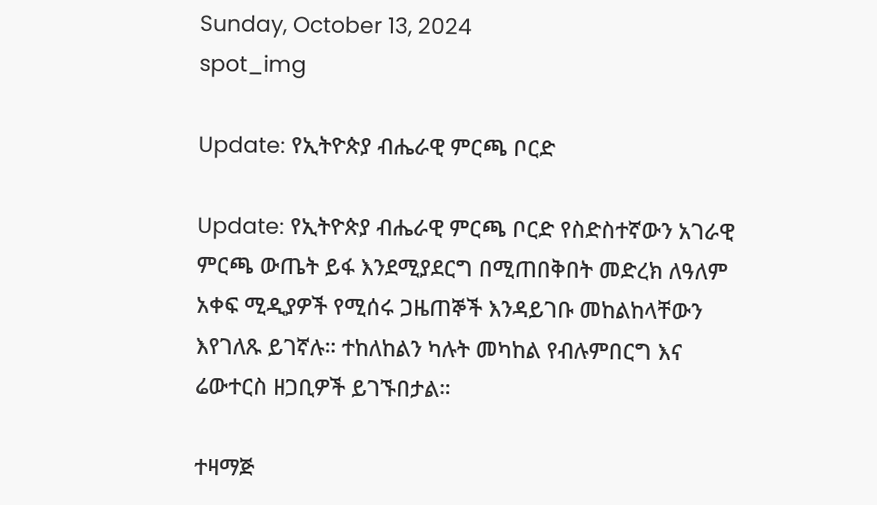Sunday, October 13, 2024
spot_img

Update: የኢትዮጵያ ብሔራዊ ምርጫ ቦርድ

Update: የኢትዮጵያ ብሔራዊ ምርጫ ቦርድ የስድስተኛውን አገራዊ ምርጫ ውጤት ይፋ እንደሚያደርግ በሚጠበቅበት መድረክ ለዓለም አቀፍ ሚዲያዎች የሚሰሩ ጋዜጠኞች እንዳይገቡ መከልከላቸውን እየገለጹ ይገኛሉ። ተከለከልን ካሉት መካከል የብሉምበርግ እና ሬውተርስ ዘጋቢዎች ይገኙበታል።

ተዛማጅ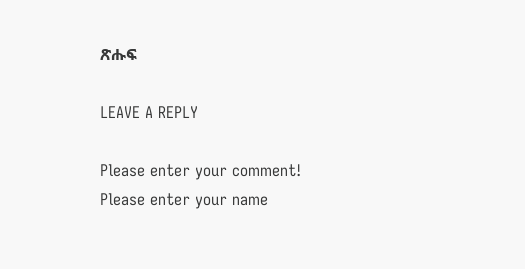ጽሑፍ

LEAVE A REPLY

Please enter your comment!
Please enter your name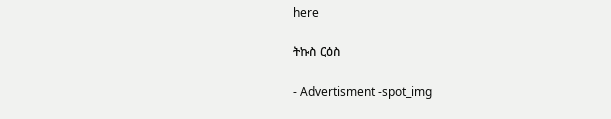here

ትኩስ ርዕስ

- Advertisment -spot_img